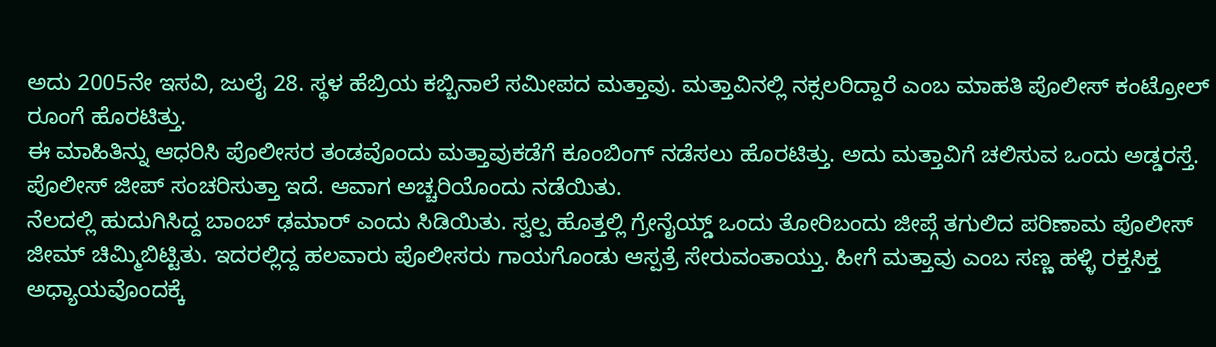ಅದು 2005ನೇ ಇಸವಿ, ಜುಲೈ 28. ಸ್ಥಳ ಹೆಬ್ರಿಯ ಕಬ್ಬಿನಾಲೆ ಸಮೀಪದ ಮತ್ತಾವು. ಮತ್ತಾವಿನಲ್ಲಿ ನಕ್ಸಲರಿದ್ದಾರೆ ಎಂಬ ಮಾಹತಿ ಪೊಲೀಸ್ ಕಂಟ್ರೋಲ್ ರೂಂಗೆ ಹೊರಟಿತ್ತು.
ಈ ಮಾಹಿತಿನ್ನು ಆಧರಿಸಿ ಪೊಲೀಸರ ತಂಡವೊಂದು ಮತ್ತಾವುಕಡೆಗೆ ಕೂಂಬಿಂಗ್ ನಡೆಸಲು ಹೊರಟಿತ್ತು. ಅದು ಮತ್ತಾವಿಗೆ ಚಲಿಸುವ ಒಂದು ಅಡ್ಡರಸ್ತೆ. ಪೊಲೀಸ್ ಜೀಪ್ ಸಂಚರಿಸುತ್ತಾ ಇದೆ. ಆವಾಗ ಅಚ್ಚರಿಯೊಂದು ನಡೆಯಿತು.
ನೆಲದಲ್ಲಿ ಹುದುಗಿಸಿದ್ದ ಬಾಂಬ್ ಢಮಾರ್ ಎಂದು ಸಿಡಿಯಿತು. ಸ್ವಲ್ಪ ಹೊತ್ತಲ್ಲಿ ಗ್ರೇನೈಯ್ಡ್ ಒಂದು ತೋರಿಬಂದು ಜೀಪ್ಗೆ ತಗುಲಿದ ಪರಿಣಾಮ ಪೊಲೀಸ್ ಜೀಮ್ ಚಿಮ್ಮಿಬಿಟ್ಟಿತು. ಇದರಲ್ಲಿದ್ದ ಹಲವಾರು ಪೊಲೀಸರು ಗಾಯಗೊಂಡು ಆಸ್ಪತ್ರೆ ಸೇರುವಂತಾಯ್ತು. ಹೀಗೆ ಮತ್ತಾವು ಎಂಬ ಸಣ್ಣ ಹಳ್ಳಿ ರಕ್ತಸಿಕ್ತ ಅಧ್ಯಾಯವೊಂದಕ್ಕೆ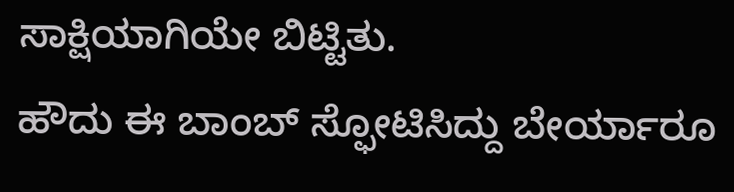ಸಾಕ್ಷಿಯಾಗಿಯೇ ಬಿಟ್ಟಿತು.
ಹೌದು ಈ ಬಾಂಬ್ ಸ್ಫೋಟಿಸಿದ್ದು ಬೇರ್ಯಾರೂ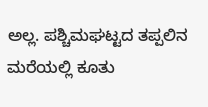ಅಲ್ಲ. ಪಶ್ಚಿಮಘಟ್ಟದ ತಪ್ಪಲಿನ ಮರೆಯಲ್ಲಿ ಕೂತು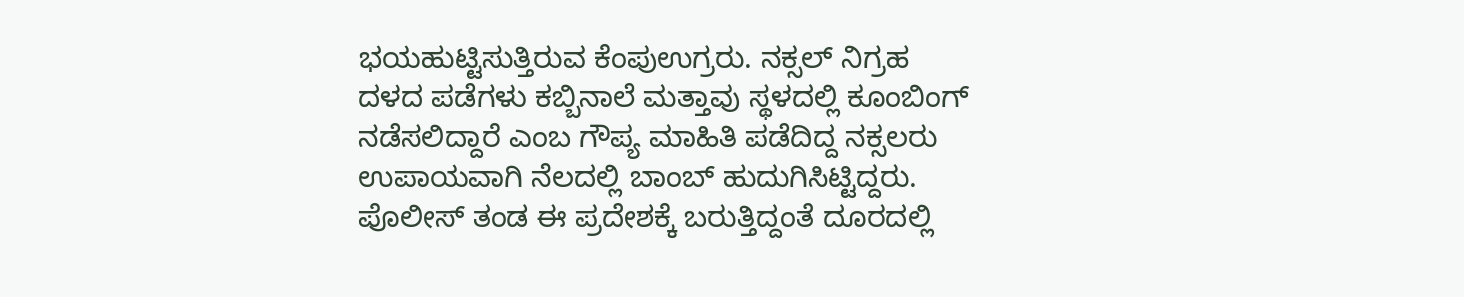ಭಯಹುಟ್ಟಿಸುತ್ತಿರುವ ಕೆಂಪುಉಗ್ರರು. ನಕ್ಸಲ್ ನಿಗ್ರಹ ದಳದ ಪಡೆಗಳು ಕಬ್ಬಿನಾಲೆ ಮತ್ತಾವು ಸ್ಥಳದಲ್ಲಿ ಕೂಂಬಿಂಗ್ ನಡೆಸಲಿದ್ದಾರೆ ಎಂಬ ಗೌಪ್ಯ ಮಾಹಿತಿ ಪಡೆದಿದ್ದ ನಕ್ಸಲರು ಉಪಾಯವಾಗಿ ನೆಲದಲ್ಲಿ ಬಾಂಬ್ ಹುದುಗಿಸಿಟ್ಟಿದ್ದರು. ಪೊಲೀಸ್ ತಂಡ ಈ ಪ್ರದೇಶಕ್ಕೆ ಬರುತ್ತಿದ್ದಂತೆ ದೂರದಲ್ಲಿ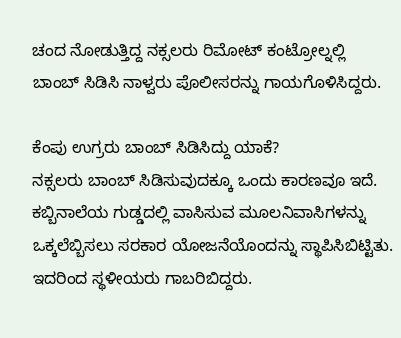ಚಂದ ನೋಡುತ್ತಿದ್ದ ನಕ್ಸಲರು ರಿಮೋಟ್ ಕಂಟ್ರೋಲ್ನಲ್ಲಿ ಬಾಂಬ್ ಸಿಡಿಸಿ ನಾಳ್ವರು ಪೊಲೀಸರನ್ನು ಗಾಯಗೊಳಿಸಿದ್ದರು.

ಕೆಂಪು ಉಗ್ರರು ಬಾಂಬ್ ಸಿಡಿಸಿದ್ದು ಯಾಕೆ?
ನಕ್ಸಲರು ಬಾಂಬ್ ಸಿಡಿಸುವುದಕ್ಕೂ ಒಂದು ಕಾರಣವೂ ಇದೆ. ಕಬ್ಬಿನಾಲೆಯ ಗುಡ್ಡದಲ್ಲಿ ವಾಸಿಸುವ ಮೂಲನಿವಾಸಿಗಳನ್ನು ಒಕ್ಕಲೆಬ್ಬಿಸಲು ಸರಕಾರ ಯೋಜನೆಯೊಂದನ್ನು ಸ್ಥಾಪಿಸಿಬಿಟ್ಟಿತು. ಇದರಿಂದ ಸ್ಥಳೀಯರು ಗಾಬರಿಬಿದ್ದರು.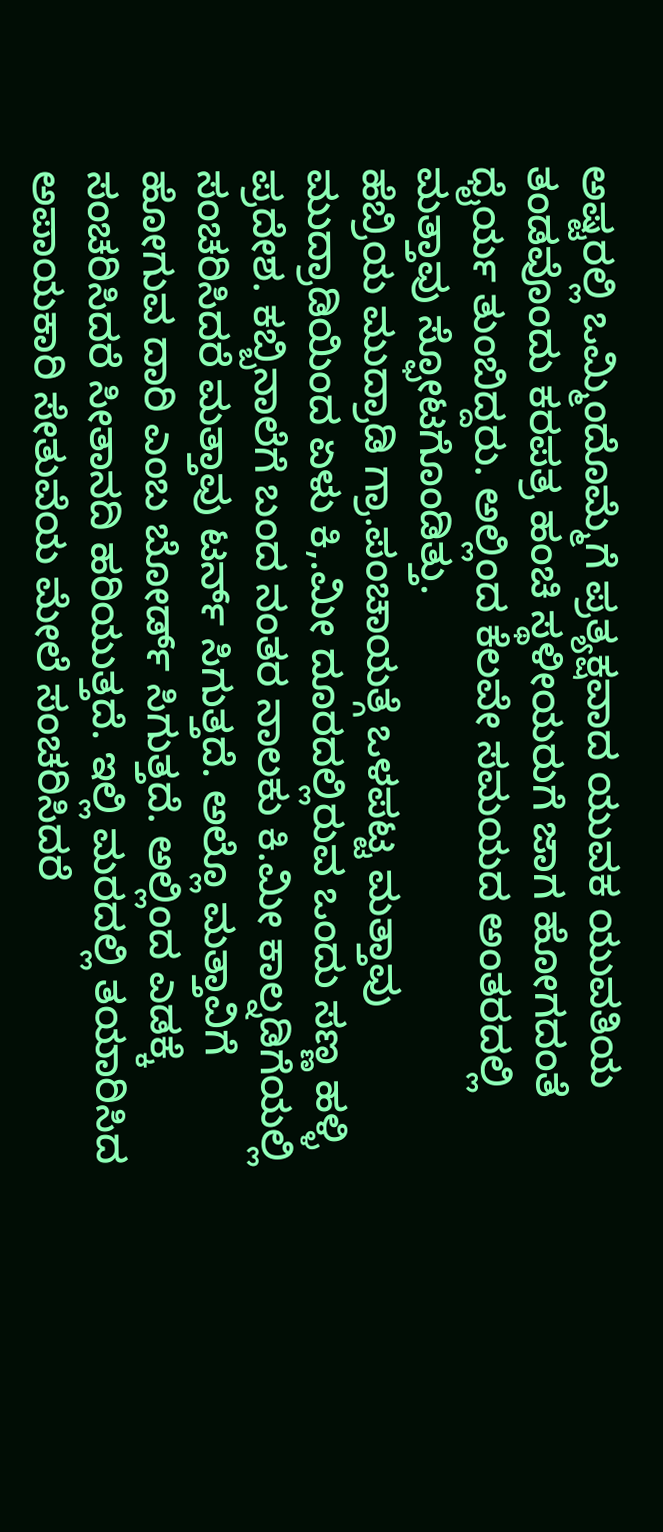ಅಷ್ಟರಲ್ಲಿ ಒಮ್ಮಿಂದೊಮ್ಮೆಗೆ ಪ್ರತ್ಯಕ್ಷವಾದ ಯುವಕ ಯುವತಿಯ ತಂಡವೊಂದು ಕರಪತ್ರ ಹಂಚಿ ಸ್ಥಳೀಯರುಗೆ ಜಾಗ ಹೋಗದಂತೆ ಧೈರ್ಯ ತುಂಬಿದ್ದರು. ಅಲ್ಲಿಂದ ಕೆಲವೇ ಸಮಯದ ಅಂತರದಲ್ಲಿ ಮತ್ತಾವು ಸ್ಫೋಟಗೊಂಡಿತ್ತು.
ಹೆಬ್ರಿಯ ಮುದ್ರಾಡಿ ಗ್ರಾ.ಪಂಚಾಯತ್ಗೆ ಒಳಪಟ್ಟ ಮತ್ತಾವು ಮುದ್ರಾಡಿಯಿಂದ ಏಳು ಕಿ,.ಮೀ ದೂರದಲ್ಲಿರುವ ಒಂದು ಸಣ್ಣ ಹಳ್ಳಿ ಪ್ರದೇಶ. ಕಬ್ಬಿನಾಲೆಗೆ ಬಂದ ನಂತರ ನಾಲಕು ಕಿ.ಮೀ ಕಾಲ್ನಡಿಗೆಯಲ್ಲಿ ಸಂಚರಿಸಿದರೆ ಮತ್ತಾವು ಟರ್ನ್ ಸಿಗುತ್ತದೆ. ಅಲ್ಲೊ ಮತ್ತಾವಿಗೆ ಹೋಗುವ ದಾರಿ ಎಂಬ ಬೋರ್ಡ್ ಸಿಗುತ್ತದೆ. ಅಲ್ಲಿಂದ ಎಡಕ್ಕೆ ಸಂಚರಿಸಿದರೆ ಸೀತಾನದಿ ಹರಿಯುತ್ತದೆ. ಇಲ್ಲಿ ಮರದಲ್ಲಿ ತಯಾರಿಸಿದ ಅಪಾಯಕಾರಿ ಸೇತುವೆಯ ಮೇಲೆ ಸಂಚರಿಸಿದರೆ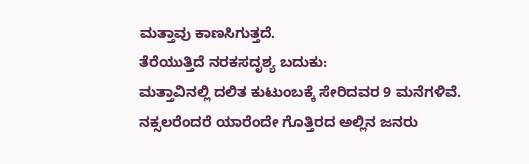ಮತ್ತಾವು ಕಾಣಸಿಗುತ್ತದೆ.
ತೆರೆಯುತ್ತಿದೆ ನರಕಸದೃಶ್ಯ ಬದುಕು:
ಮತ್ತಾವಿನಲ್ಲಿ ದಲಿತ ಕುಟುಂಬಕ್ಕೆ ಸೇರಿದವರ 9 ಮನೆಗಳಿವೆ. ನಕ್ಸಲರೆಂದರೆ ಯಾರೆಂದೇ ಗೊತ್ತಿರದ ಅಲ್ಲಿನ ಜನರು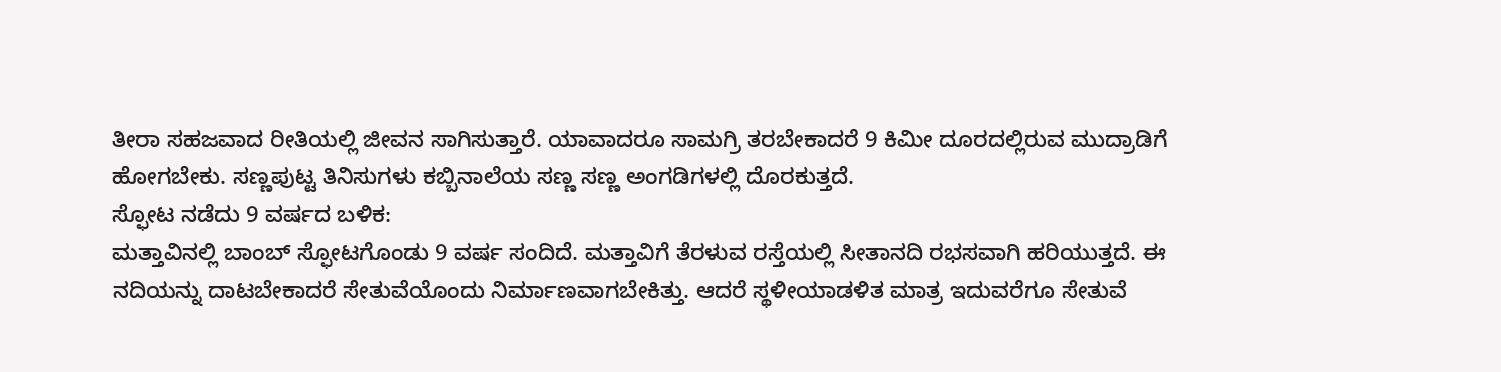ತೀರಾ ಸಹಜವಾದ ರೀತಿಯಲ್ಲಿ ಜೀವನ ಸಾಗಿಸುತ್ತಾರೆ. ಯಾವಾದರೂ ಸಾಮಗ್ರಿ ತರಬೇಕಾದರೆ 9 ಕಿಮೀ ದೂರದಲ್ಲಿರುವ ಮುದ್ರಾಡಿಗೆ ಹೋಗಬೇಕು. ಸಣ್ಣಪುಟ್ಟ ತಿನಿಸುಗಳು ಕಬ್ಬಿನಾಲೆಯ ಸಣ್ಣ ಸಣ್ಣ ಅಂಗಡಿಗಳಲ್ಲಿ ದೊರಕುತ್ತದೆ.
ಸ್ಫೋಟ ನಡೆದು 9 ವರ್ಷದ ಬಳಿಕ:
ಮತ್ತಾವಿನಲ್ಲಿ ಬಾಂಬ್ ಸ್ಫೋಟಗೊಂಡು 9 ವರ್ಷ ಸಂದಿದೆ. ಮತ್ತಾವಿಗೆ ತೆರಳುವ ರಸ್ತೆಯಲ್ಲಿ ಸೀತಾನದಿ ರಭಸವಾಗಿ ಹರಿಯುತ್ತದೆ. ಈ ನದಿಯನ್ನು ದಾಟಬೇಕಾದರೆ ಸೇತುವೆಯೊಂದು ನಿರ್ಮಾಣವಾಗಬೇಕಿತ್ತು. ಆದರೆ ಸ್ಥಳೀಯಾಡಳಿತ ಮಾತ್ರ ಇದುವರೆಗೂ ಸೇತುವೆ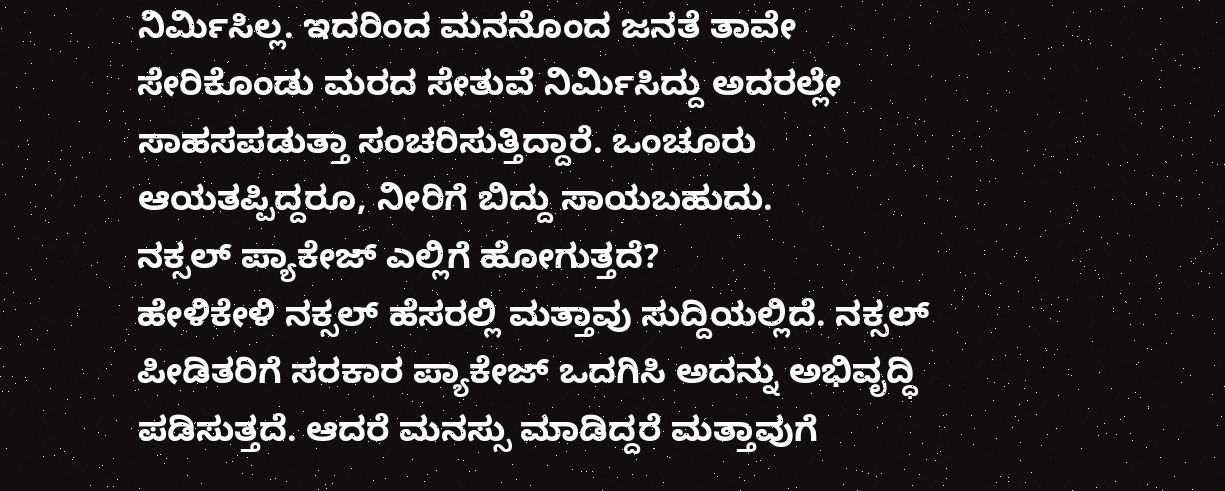ನಿರ್ಮಿಸಿಲ್ಲ. ಇದರಿಂದ ಮನನೊಂದ ಜನತೆ ತಾವೇ ಸೇರಿಕೊಂಡು ಮರದ ಸೇತುವೆ ನಿರ್ಮಿಸಿದ್ದು ಅದರಲ್ಲೇ ಸಾಹಸಪಡುತ್ತಾ ಸಂಚರಿಸುತ್ತಿದ್ದಾರೆ. ಒಂಚೂರು ಆಯತಪ್ಪಿದ್ದರೂ, ನೀರಿಗೆ ಬಿದ್ದು ಸಾಯಬಹುದು.
ನಕ್ಸಲ್ ಪ್ಯಾಕೇಜ್ ಎಲ್ಲಿಗೆ ಹೋಗುತ್ತದೆ?
ಹೇಳಿಕೇಳಿ ನಕ್ಸಲ್ ಹೆಸರಲ್ಲಿ ಮತ್ತಾವು ಸುದ್ದಿಯಲ್ಲಿದೆ. ನಕ್ಸಲ್ ಪೀಡಿತರಿಗೆ ಸರಕಾರ ಪ್ಯಾಕೇಜ್ ಒದಗಿಸಿ ಅದನ್ನು ಅಭಿವೃದ್ಧಿ ಪಡಿಸುತ್ತದೆ. ಆದರೆ ಮನಸ್ಸು ಮಾಡಿದ್ದರೆ ಮತ್ತಾವುಗೆ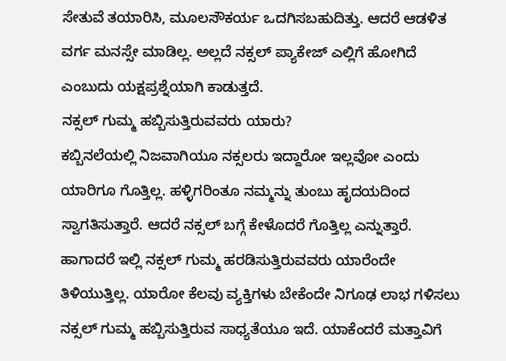ಸೇತುವೆ ತಯಾರಿಸಿ, ಮೂಲಸೌಕರ್ಯ ಒದಗಿಸಬಹುದಿತ್ತು. ಆದರೆ ಆಡಳಿತ ವರ್ಗ ಮನಸ್ಸೇ ಮಾಡಿಲ್ಲ. ಅಲ್ಲದೆ ನಕ್ಸಲ್ ಪ್ಯಾಕೇಜ್ ಎಲ್ಲಿಗೆ ಹೋಗಿದೆ ಎಂಬುದು ಯಕ್ಷಪ್ರಶ್ನೆಯಾಗಿ ಕಾಡುತ್ತದೆ.
ನಕ್ಸಲ್ ಗುಮ್ಮ ಹಬ್ಬಿಸುತ್ತಿರುವವರು ಯಾರು?
ಕಬ್ಬಿನಲೆಯಲ್ಲಿ ನಿಜವಾಗಿಯೂ ನಕ್ಸಲರು ಇದ್ದಾರೋ ಇಲ್ಲವೋ ಎಂದು ಯಾರಿಗೂ ಗೊತ್ತಿಲ್ಲ. ಹಳ್ಳಿಗರಿಂತೂ ನಮ್ಮನ್ನು ತುಂಬು ಹೃದಯದಿಂದ ಸ್ವಾಗತಿಸುತ್ತಾರೆ. ಆದರೆ ನಕ್ಸಲ್ ಬಗ್ಗೆ ಕೇಳೊದರೆ ಗೊತ್ತಿಲ್ಲ ಎನ್ನುತ್ತಾರೆ. ಹಾಗಾದರೆ ಇಲ್ಲಿ ನಕ್ಸಲ್ ಗುಮ್ಮ ಹರಡಿಸುತ್ತಿರುವವರು ಯಾರೆಂದೇ ತಿಳಿಯುತ್ತಿಲ್ಲ. ಯಾರೋ ಕೆಲವು ವ್ಯಕ್ತಿಗಳು ಬೇಕೆಂದೇ ನಿಗೂಢ ಲಾಭ ಗಳಿಸಲು ನಕ್ಸಲ್ ಗುಮ್ಮ ಹಬ್ಬಿಸುತ್ತಿರುವ ಸಾಧ್ಯತೆಯೂ ಇದೆ. ಯಾಕೆಂದರೆ ಮತ್ತಾವಿಗೆ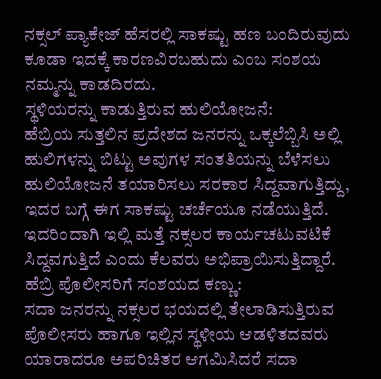ನಕ್ಸಲ್ ಪ್ಯಾಕೇಜ್ ಹೆಸರಲ್ಲಿ ಸಾಕಷ್ಟು ಹಣ ಬಂದಿರುವುದು ಕೂಡಾ ಇದಕ್ಕೆ ಕಾರಣವಿರಬಹುದು ಎಂಬ ಸಂಶಯ ನಮ್ಮನ್ನು ಕಾಡದಿರದು.
ಸ್ಥಳಿಯರನ್ನು ಕಾಡುತ್ತಿರುವ ಹುಲಿಯೋಜನೆ:
ಹೆಬ್ರಿಯ ಸುತ್ತಲಿನ ಪ್ರದೇಶದ ಜನರನ್ನು ಒಕ್ಕಲೆಬ್ಬಿಸಿ ಅಲ್ಲಿ ಹುಲಿಗಳನ್ನು ಬಿಟ್ಟು ಅವುಗಳ ಸಂತತಿಯನ್ನು ಬೆಳೆಸಲು ಹುಲಿಯೋಜನೆ ತಯಾರಿಸಲು ಸರಕಾರ ಸಿದ್ದವಾಗುತ್ತಿದ್ದು, ಇದರ ಬಗ್ಗೆ ಈಗ ಸಾಕಷ್ಟು ಚರ್ಚೆಯೂ ನಡೆಯುತ್ತಿದೆ. ಇದರಿಂದಾಗಿ ಇಲ್ಲಿ ಮತ್ತೆ ನಕ್ಸಲರ ಕಾರ್ಯಚಟುವಟಿಕೆ ಸಿದ್ದವಗುತ್ತಿದೆ ಎಂದು ಕೆಲವರು ಅಭಿಪ್ರಾಯಿಸುತ್ತಿದ್ದಾರೆ.
ಹೆಬ್ರಿ ಪೊಲೀಸರಿಗೆ ಸಂಶಯದ ಕಣ್ಣು:
ಸದಾ ಜನರನ್ನು ನಕ್ಸಲರ ಭಯದಲ್ಲಿ ತೇಲಾಡಿಸುತ್ತಿರುವ ಪೊಲೀಸರು ಹಾಗೂ ಇಲ್ಲಿನ ಸ್ಥಳೀಯ ಆಡಳಿತದವರು ಯಾರಾದರೂ ಅಪರಿಚಿತರ ಆಗಮಿಸಿದರೆ ಸದಾ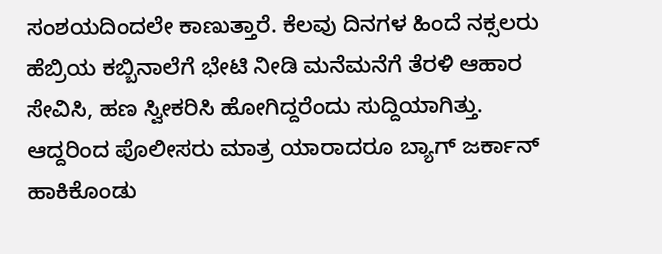ಸಂಶಯದಿಂದಲೇ ಕಾಣುತ್ತಾರೆ. ಕೆಲವು ದಿನಗಳ ಹಿಂದೆ ನಕ್ಸಲರು ಹೆಬ್ರಿಯ ಕಬ್ಬಿನಾಲೆಗೆ ಭೇಟಿ ನೀಡಿ ಮನೆಮನೆಗೆ ತೆರಳಿ ಆಹಾರ ಸೇವಿಸಿ, ಹಣ ಸ್ವೀಕರಿಸಿ ಹೋಗಿದ್ದರೆಂದು ಸುದ್ದಿಯಾಗಿತ್ತು.
ಆದ್ದರಿಂದ ಪೊಲೀಸರು ಮಾತ್ರ ಯಾರಾದರೂ ಬ್ಯಾಗ್ ಜರ್ಕಾನ್ ಹಾಕಿಕೊಂಡು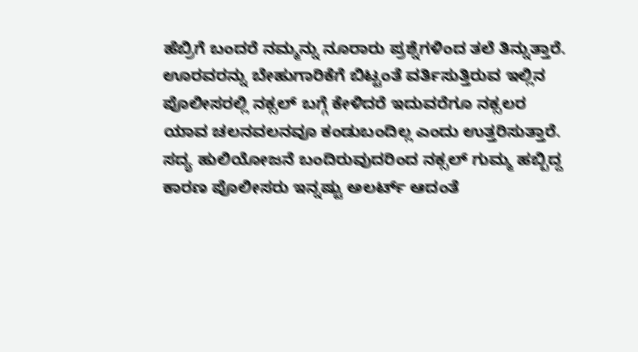ಹೆಬ್ರಿಗೆ ಬಂದರೆ ನಮ್ಮನ್ನು ನೂರಾರು ಪ್ರಶ್ನೆಗಳಿಂದ ತಲೆ ತಿನ್ನುತ್ತಾರೆ. ಊರವರನ್ನು ಬೇಹುಗಾರಿಕೆಗೆ ಬಿಟ್ಟಂತೆ ವರ್ತಿಸುತ್ತಿರುವ ಇಲ್ಲಿನ ಪೊಲೀಸರಲ್ಲಿ ನಕ್ಸಲ್ ಬಗ್ಗೆ ಕೇಳಿದರೆ ಇದುವರೆಗೂ ನಕ್ಸಲರ ಯಾವ ಚಲನವಲನವೂ ಕಂಡುಬಂದಿಲ್ಲ ಎಂದು ಉತ್ತರಿಸುತ್ತಾರೆ.
ಸದ್ಯ ಹುಲಿಯೋಜನೆ ಬಂದಿರುವುದರಿಂದ ನಕ್ಸಲ್ ಗುಮ್ಮ ಹಬ್ಬಿದ್ದ ಕಾರಣ ಪೊಲೀಸರು ಇನ್ನಷ್ಟು ಅಲರ್ಟ್ ಆದಂತೆ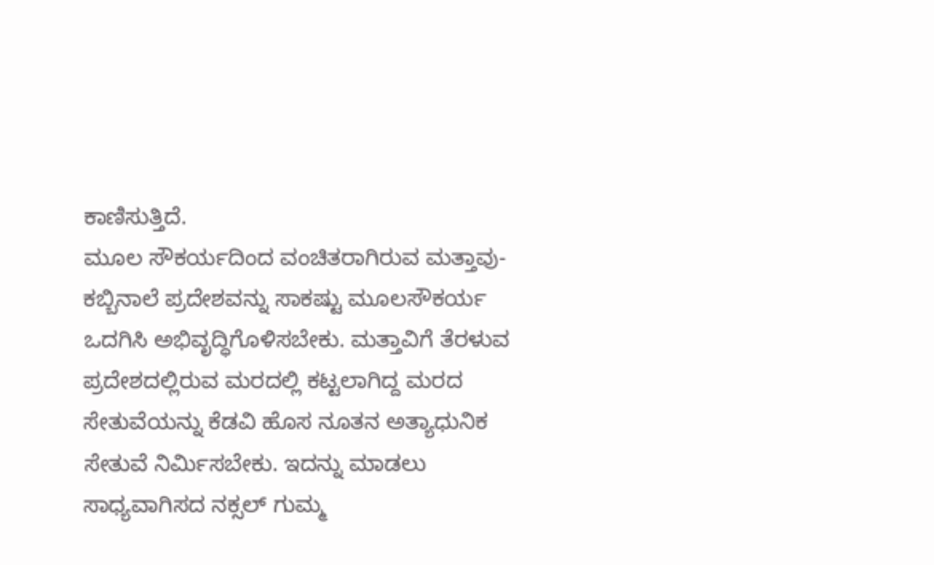ಕಾಣಿಸುತ್ತಿದೆ.
ಮೂಲ ಸೌಕರ್ಯದಿಂದ ವಂಚಿತರಾಗಿರುವ ಮತ್ತಾವು- ಕಬ್ಬಿನಾಲೆ ಪ್ರದೇಶವನ್ನು ಸಾಕಷ್ಟು ಮೂಲಸೌಕರ್ಯ ಒದಗಿಸಿ ಅಭಿವೃದ್ಧಿಗೊಳಿಸಬೇಕು. ಮತ್ತಾವಿಗೆ ತೆರಳುವ ಪ್ರದೇಶದಲ್ಲಿರುವ ಮರದಲ್ಲಿ ಕಟ್ಟಲಾಗಿದ್ದ ಮರದ ಸೇತುವೆಯನ್ನು ಕೆಡವಿ ಹೊಸ ನೂತನ ಅತ್ಯಾಧುನಿಕ ಸೇತುವೆ ನಿರ್ಮಿಸಬೇಕು. ಇದನ್ನು ಮಾಡಲು ಸಾಧ್ಯವಾಗಿಸದ ನಕ್ಸಲ್ ಗುಮ್ಮ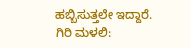ಹಬ್ಬಿಸುತ್ತಲೇ ಇದ್ದಾರೆ.
ಗಿರಿ ಮಳಲಿ: